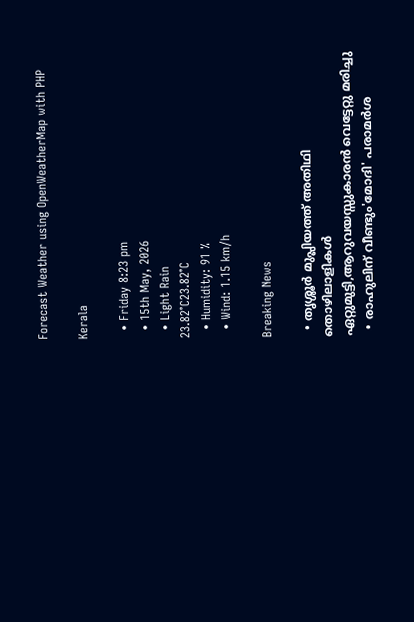Forecast Weather using OpenWeatherMap with PHP

Kerala

  • Friday 8:23 pm
  • 15th May, 2026
  • Light Rain
23.82°C23.82°C
  • Humidity: 91 %
  • Wind: 1.15 km/h

Breaking News

  • തൃശ്ശൂർ മുപ്ലിയത്ത് അതിഥി തൊഴിലാളികൾ ഏറ്റുമുട്ടി,ആറുവയസ്സുകാരൻ വെട്ടേറ്റു മരിച്ചു
  • രാഹുലിന് വീണ്ടും'മോദി' പരാമര്‍ശ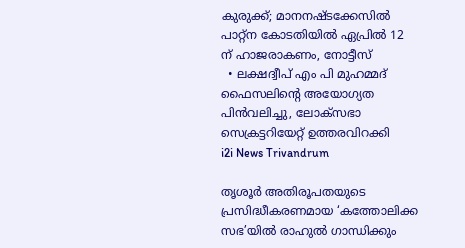കുരുക്ക്; മാനനഷ്ടക്കേസിൽ പാറ്റ്ന കോടതിയിൽ ഏപ്രിൽ 12 ന് ഹാജരാകണം, നോട്ടീസ്
  • ലക്ഷദ്വീപ് എം പി മുഹമ്മദ് ഫൈസലിൻ്റെ അയോഗ്യത പിൻവലിച്ചു, ലോക്സഭാ  സെക്രട്ടറിയേറ്റ് ഉത്തരവിറക്കി
i2i News Trivandrum

തൃശൂര്‍ അതിരൂപതയുടെ പ്രസിദ്ധീകരണമായ ‘കത്തോലിക്ക സഭ’യില്‍ രാഹുല്‍ ഗാന്ധിക്കും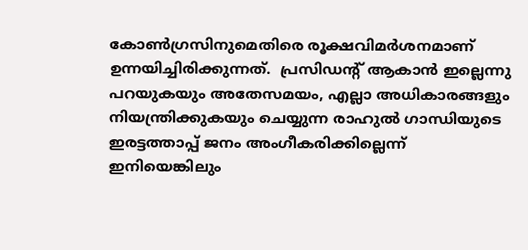കോണ്‍ഗ്രസിനുമെതിരെ രൂക്ഷവിമര്‍ശനമാണ് ഉന്നയിച്ചിരിക്കുന്നത്.  പ്രസിഡന്‍റ് ആകാൻ ഇല്ലെന്നു പറയുകയും അതേസമയം, എല്ലാ അധികാരങ്ങളും നിയന്ത്രിക്കുകയും ചെയ്യുന്ന രാഹുൽ ഗാന്ധിയുടെ ഇരട്ടത്താപ്പ് ജനം അംഗീകരിക്കില്ലെന്ന് ഇനിയെങ്കിലും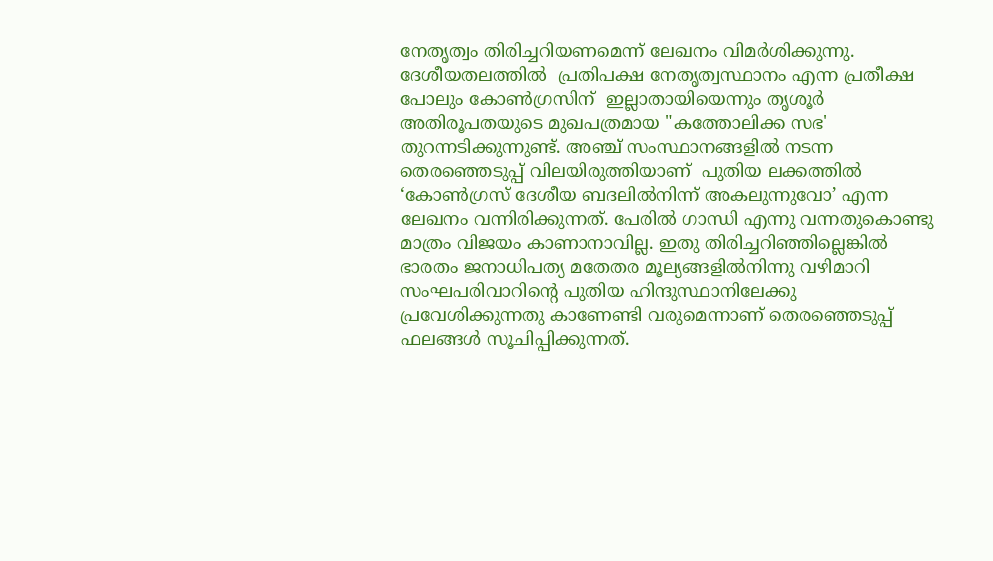നേതൃത്വം തിരിച്ചറിയണമെന്ന് ലേഖനം വിമർശിക്കുന്നു. ദേശീയതലത്തിൽ  പ്രതിപക്ഷ നേതൃത്വസ്ഥാനം എന്ന പ്രതീക്ഷ പോലും കോൺഗ്രസിന്‌  ഇല്ലാതായിയെന്നും തൃശൂർ അതിരൂപതയുടെ മുഖപത്രമായ "കത്തോലിക്ക സഭ' തുറന്നടിക്കുന്നുണ്ട്. അഞ്ച് സംസ്ഥാനങ്ങളിൽ നടന്ന തെരഞ്ഞെടുപ്പ് വിലയിരുത്തിയാണ്  പുതിയ ലക്കത്തിൽ ‘കോൺഗ്രസ്‌ ദേശീയ ബദലിൽനിന്ന്‌ അകലുന്നുവോ’ എന്ന ലേഖനം വന്നിരിക്കുന്നത്. പേരില്‍ ഗാന്ധി എന്നു വന്നതുകൊണ്ടു മാത്രം വിജയം കാണാനാവില്ല. ഇതു തിരിച്ചറിഞ്ഞില്ലെങ്കില്‍ ഭാരതം ജനാധിപത്യ മതേതര മൂല്യങ്ങളില്‍നിന്നു വഴിമാറി സംഘപരിവാറിന്റെ പുതിയ ഹിന്ദുസ്ഥാനിലേക്കു പ്രവേശിക്കുന്നതു കാണേണ്ടി വരുമെന്നാണ് തെരഞ്ഞെടുപ്പ് ഫലങ്ങള്‍ സൂചിപ്പിക്കുന്നത്.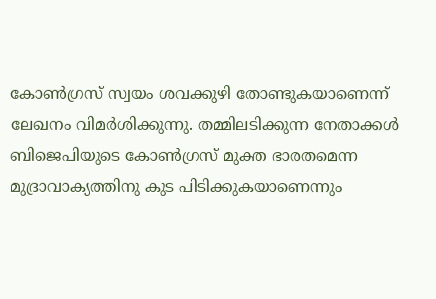കോണ്‍ഗ്രസ് സ്വയം ശവക്കുഴി തോണ്ടുകയാണെന്ന് ലേഖനം വിമര്‍ശിക്കുന്നു. തമ്മിലടിക്കുന്ന നേതാക്കള്‍ ബിജെപിയുടെ കോണ്‍ഗ്രസ് മുക്ത ഭാരതമെന്ന മുദ്രാവാക്യത്തിനു കുട പിടിക്കുകയാണെന്നും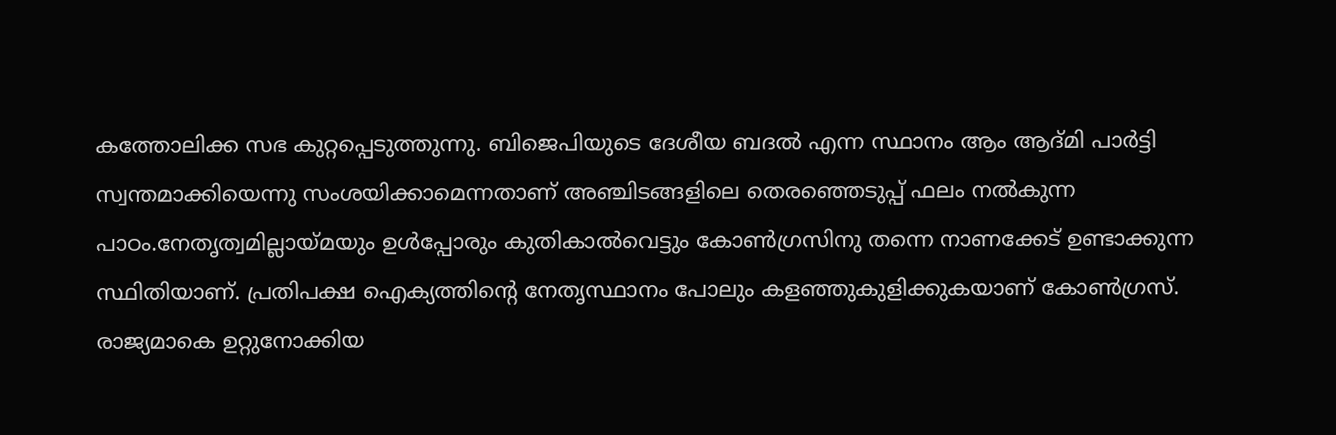കത്തോലിക്ക സഭ കുറ്റപ്പെടുത്തുന്നു. ബിജെപിയുടെ ദേശീയ ബദൽ എന്ന സ്ഥാനം ആം ആദ്മി പാർട്ടി സ്വന്തമാക്കിയെന്നു സംശയിക്കാമെന്നതാണ് അഞ്ചിടങ്ങളിലെ തെരഞ്ഞെടുപ്പ് ഫലം നൽകുന്ന പാഠം.നേതൃത്വമില്ലായ്മയും ഉൾപ്പോരും കുതികാൽവെട്ടും കോൺഗ്രസിനു തന്നെ നാണക്കേട് ഉണ്ടാക്കുന്ന സ്ഥിതിയാണ്. പ്രതിപക്ഷ ഐക്യത്തിന്‍റെ നേതൃസ്ഥാനം പോലും കളഞ്ഞുകുളിക്കുകയാണ് കോൺഗ്രസ്. രാജ്യമാകെ ഉറ്റുനോക്കിയ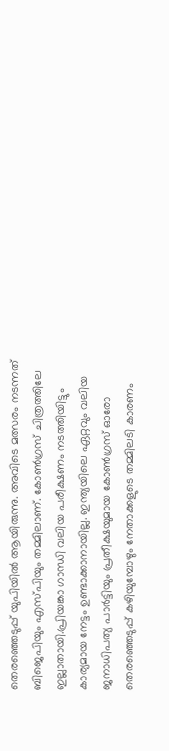തെരഞ്ഞെടുപ്പ് യുപിയിൽ ആയിരുന്നു. അവിടെ മത്സരം നടന്നത് ബിജെപിയും എസ്പിയും തമ്മിലാണ്. കോൺഗ്രസ് ചിത്രത്തിലേ ഇല്ലാതായി.പ്രിയങ്കാ ഗാന്ധി വലിയ പരീക്ഷണം നടത്തിയിട്ടും കാര്യമായ നേട്ടം ഉണ്ടാക്കാനായില്ല. ഇന്ത്യയിലെ ഏറ്റവും വലിയ ജനാധിപത്യ പാർട്ടിയും പ്രതീക്ഷയുമായ കോൺഗ്രസ് ഓരോ തെരഞ്ഞെടുപ്പ് കഴിയുമ്പോഴും നേതാക്കളുടെ തമ്മിലടി കാരണം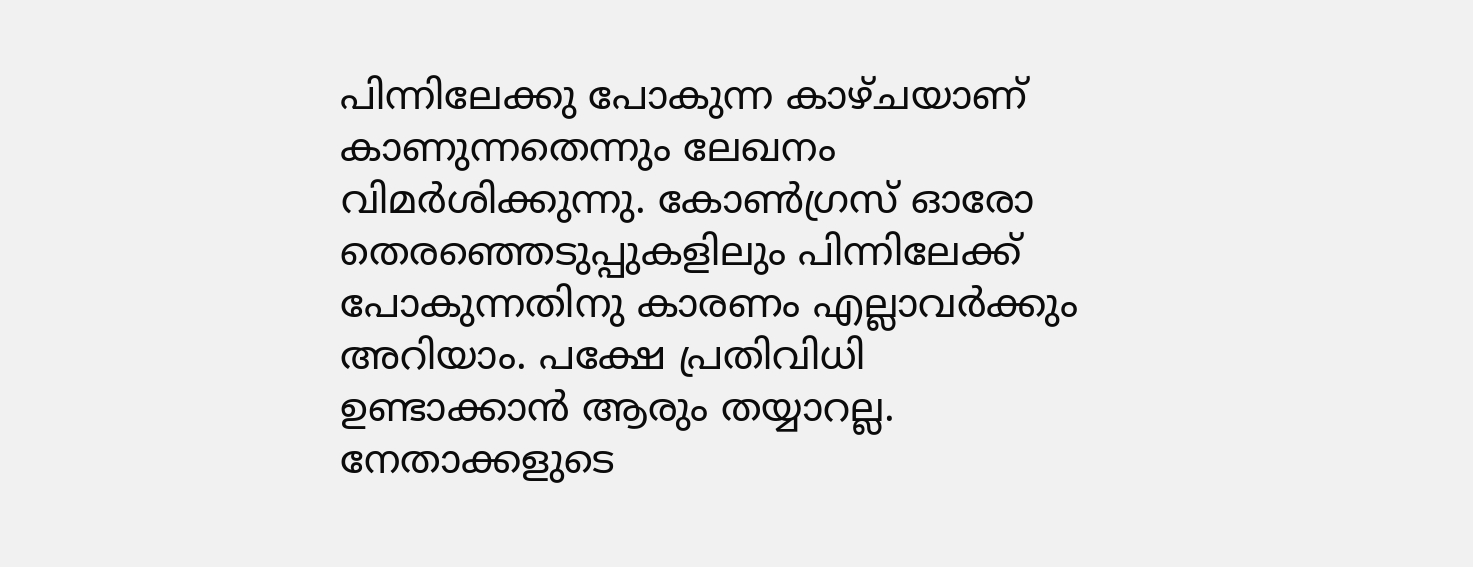പിന്നിലേക്കു പോകുന്ന കാഴ്ചയാണ് കാണുന്നതെന്നും ലേഖനം വിമർശിക്കുന്നു. കോൺഗ്രസ് ഓരോ തെരഞ്ഞെടുപ്പുകളിലും പിന്നിലേക്ക് പോകുന്നതിനു കാരണം എല്ലാവർക്കും അറിയാം. പക്ഷേ പ്രതിവിധി ഉണ്ടാക്കാൻ ആരും തയ്യാറല്ല. നേതാക്കളുടെ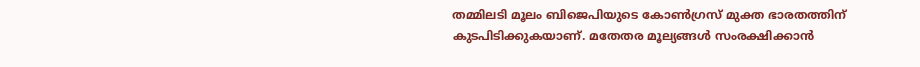തമ്മിലടി മൂലം ബിജെപിയുടെ കോൺഗ്രസ്‌ മുക്ത ഭാരതത്തിന്‌ കുടപിടിക്കുകയാണ്‌. മതേതര മൂല്യങ്ങൾ സംരക്ഷിക്കാൻ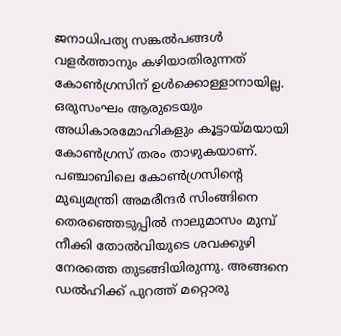ജനാധിപത്യ സങ്കൽപങ്ങൾ വളർത്താനും കഴിയാതിരുന്നത് കോൺഗ്രസിന് ഉൾക്കൊള്ളാനായില്ല. ഒരുസംഘം ആരുടെയും അധികാരമോഹികളും കൂട്ടായ്‌മയായി  കോൺഗ്രസ് തരം താഴുകയാണ്. പഞ്ചാബിലെ കോൺഗ്രസിന്റെ  മുഖ്യമന്ത്രി അമരീന്ദർ സിംങ്ങിനെ തെരഞ്ഞെടുപ്പിൽ നാലുമാസം മുമ്പ് നീക്കി തോൽവിയുടെ ശവക്കുഴി നേരത്തെ തുടങ്ങിയിരുന്നു. അങ്ങനെ ഡൽഹിക്ക് പുറത്ത് മറ്റൊരു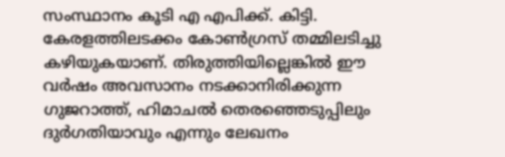സംസ്ഥാനം കൂടി എ എപിക്ക്‌. കിട്ടി. കേരളത്തിലടക്കം കോൺഗ്രസ് തമ്മിലടിച്ചു കഴിയുകയാണ്. തിരുത്തിയില്ലെങ്കിൽ ഈ വർഷം അവസാനം നടക്കാനിരിക്കുന്ന ഗുജറാത്ത്‌, ഹിമാചൽ തെരഞ്ഞെടുപ്പിലും ദുർഗതിയാവും എന്നും ലേഖനം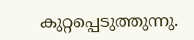കുറ്റപ്പെടുത്തുന്നു.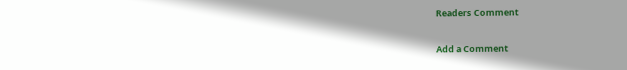Readers Comment

Add a Comment